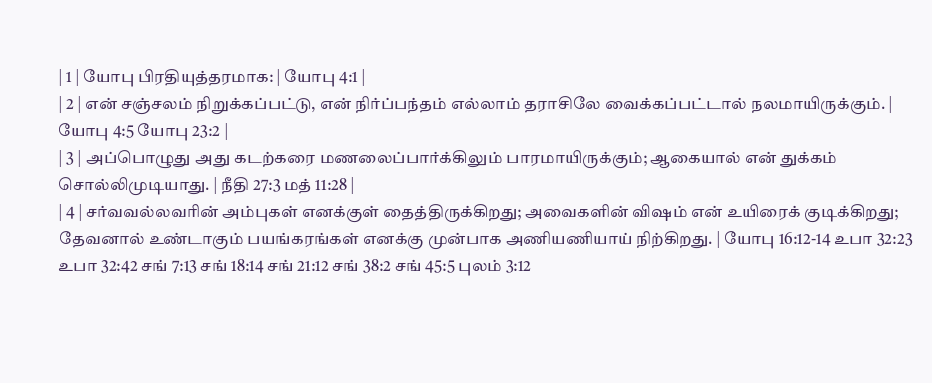| 1 | யோபு பிரதியுத்தரமாக: | யோபு 4:1 |
| 2 | என் சஞ்சலம் நிறுக்கப்பட்டு, என் நிர்ப்பந்தம் எல்லாம் தராசிலே வைக்கப்பட்டால் நலமாயிருக்கும். | யோபு 4:5 யோபு 23:2 |
| 3 | அப்பொழுது அது கடற்கரை மணலைப்பார்க்கிலும் பாரமாயிருக்கும்; ஆகையால் என் துக்கம் சொல்லிமுடியாது. | நீதி 27:3 மத் 11:28 |
| 4 | சர்வவல்லவரின் அம்புகள் எனக்குள் தைத்திருக்கிறது; அவைகளின் விஷம் என் உயிரைக் குடிக்கிறது; தேவனால் உண்டாகும் பயங்கரங்கள் எனக்கு முன்பாக அணியணியாய் நிற்கிறது. | யோபு 16:12-14 உபா 32:23 உபா 32:42 சங் 7:13 சங் 18:14 சங் 21:12 சங் 38:2 சங் 45:5 புலம் 3:12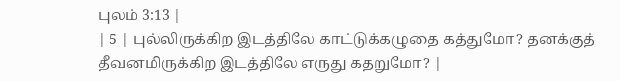புலம் 3:13 |
| 5 | புல்லிருக்கிற இடத்திலே காட்டுக்கழுதை கத்துமோ? தனக்குத் தீவனமிருக்கிற இடத்திலே எருது கதறுமோ? |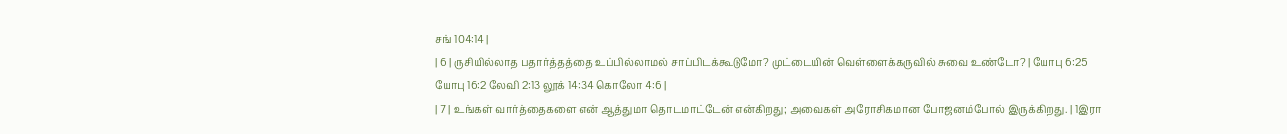சங் 104:14 |
| 6 | ருசியில்லாத பதார்த்தத்தை உப்பில்லாமல் சாப்பிடக்கூடுமோ? முட்டையின் வெள்ளைக்கருவில் சுவை உண்டோ? | யோபு 6:25 யோபு 16:2 லேவி 2:13 லூக் 14:34 கொலோ 4:6 |
| 7 | உங்கள் வார்த்தைகளை என் ஆத்துமா தொடமாட்டேன் என்கிறது; அவைகள் அரோசிகமான போஜனம்போல் இருக்கிறது. | 1இரா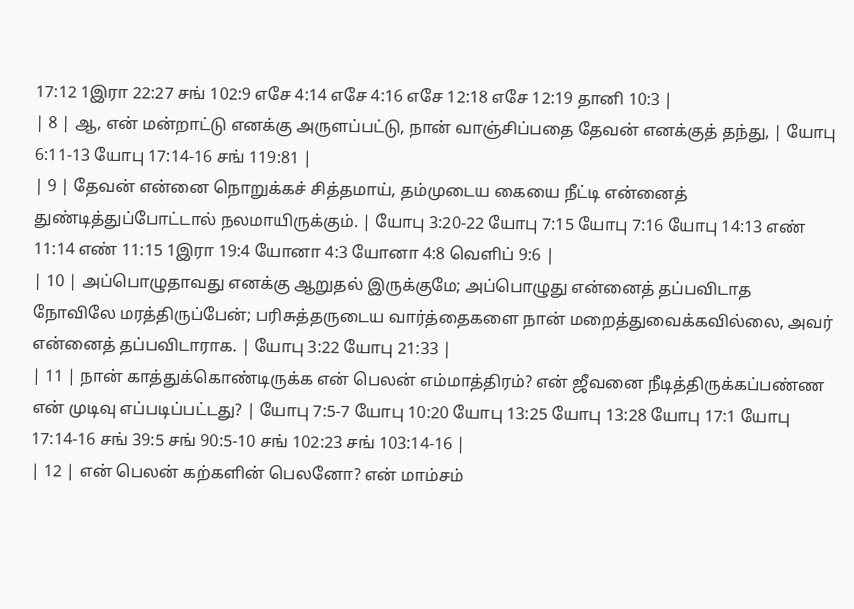17:12 1இரா 22:27 சங் 102:9 எசே 4:14 எசே 4:16 எசே 12:18 எசே 12:19 தானி 10:3 |
| 8 | ஆ, என் மன்றாட்டு எனக்கு அருளப்பட்டு, நான் வாஞ்சிப்பதை தேவன் எனக்குத் தந்து, | யோபு 6:11-13 யோபு 17:14-16 சங் 119:81 |
| 9 | தேவன் என்னை நொறுக்கச் சித்தமாய், தம்முடைய கையை நீட்டி என்னைத் துண்டித்துப்போட்டால் நலமாயிருக்கும். | யோபு 3:20-22 யோபு 7:15 யோபு 7:16 யோபு 14:13 எண் 11:14 எண் 11:15 1இரா 19:4 யோனா 4:3 யோனா 4:8 வெளிப் 9:6 |
| 10 | அப்பொழுதாவது எனக்கு ஆறுதல் இருக்குமே; அப்பொழுது என்னைத் தப்பவிடாத நோவிலே மரத்திருப்பேன்; பரிசுத்தருடைய வார்த்தைகளை நான் மறைத்துவைக்கவில்லை, அவர் என்னைத் தப்பவிடாராக. | யோபு 3:22 யோபு 21:33 |
| 11 | நான் காத்துக்கொண்டிருக்க என் பெலன் எம்மாத்திரம்? என் ஜீவனை நீடித்திருக்கப்பண்ண என் முடிவு எப்படிப்பட்டது? | யோபு 7:5-7 யோபு 10:20 யோபு 13:25 யோபு 13:28 யோபு 17:1 யோபு 17:14-16 சங் 39:5 சங் 90:5-10 சங் 102:23 சங் 103:14-16 |
| 12 | என் பெலன் கற்களின் பெலனோ? என் மாம்சம்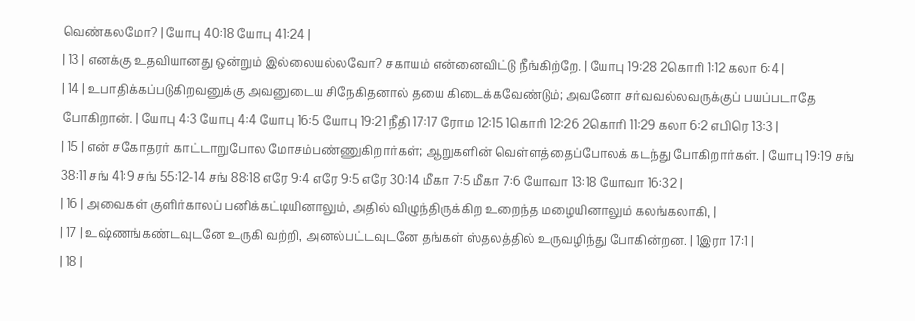வெண்கலமோ? | யோபு 40:18 யோபு 41:24 |
| 13 | எனக்கு உதவியானது ஒன்றும் இல்லையல்லவோ? சகாயம் என்னைவிட்டு நீங்கிற்றே. | யோபு 19:28 2கொரி 1:12 கலா 6:4 |
| 14 | உபாதிக்கப்படுகிறவனுக்கு அவனுடைய சிநேகிதனால் தயை கிடைக்கவேண்டும்; அவனோ சர்வவல்லவருக்குப் பயப்படாதே போகிறான். | யோபு 4:3 யோபு 4:4 யோபு 16:5 யோபு 19:21 நீதி 17:17 ரோம 12:15 1கொரி 12:26 2கொரி 11:29 கலா 6:2 எபிரெ 13:3 |
| 15 | என் சகோதரர் காட்டாறுபோல மோசம்பண்ணுகிறார்கள்; ஆறுகளின் வெள்ளத்தைப்போலக் கடந்து போகிறார்கள். | யோபு 19:19 சங் 38:11 சங் 41:9 சங் 55:12-14 சங் 88:18 எரே 9:4 எரே 9:5 எரே 30:14 மீகா 7:5 மீகா 7:6 யோவா 13:18 யோவா 16:32 |
| 16 | அவைகள் குளிர்காலப் பனிக்கட்டியினாலும், அதில் விழுந்திருக்கிற உறைந்த மழையினாலும் கலங்கலாகி, |
| 17 | உஷ்ணங்கண்டவுடனே உருகி வற்றி, அனல்பட்டவுடனே தங்கள் ஸ்தலத்தில் உருவழிந்து போகின்றன. | 1இரா 17:1 |
| 18 |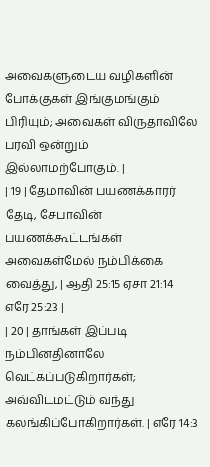அவைகளுடைய வழிகளின் போக்குகள் இங்குமங்கும் பிரியும்; அவைகள் விருதாவிலே பரவி ஒன்றும் இல்லாமற்போகும். |
| 19 | தேமாவின் பயணக்காரர் தேடி, சேபாவின் பயணக்கூட்டங்கள் அவைகள்மேல் நம்பிக்கை வைத்து, | ஆதி 25:15 ஏசா 21:14 எரே 25:23 |
| 20 | தாங்கள் இப்படி நம்பினதினாலே வெட்கப்படுகிறார்கள்; அவ்விடமட்டும் வந்து கலங்கிப்போகிறார்கள். | எரே 14:3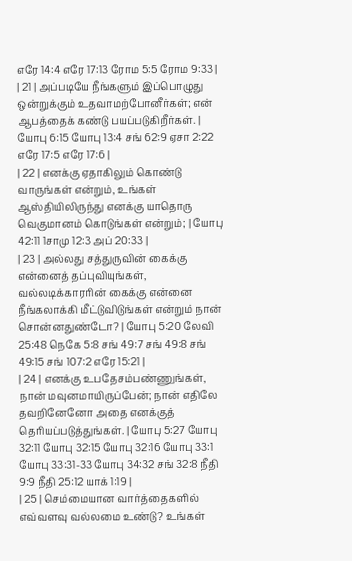எரே 14:4 எரே 17:13 ரோம 5:5 ரோம 9:33 |
| 21 | அப்படியே நீங்களும் இப்பொழுது ஒன்றுக்கும் உதவாமற்போனீர்கள்; என் ஆபத்தைக் கண்டு பயப்படுகிறீர்கள். | யோபு 6:15 யோபு 13:4 சங் 62:9 ஏசா 2:22 எரே 17:5 எரே 17:6 |
| 22 | எனக்கு ஏதாகிலும் கொண்டு வாருங்கள் என்றும், உங்கள் ஆஸ்தியிலிருந்து எனக்கு யாதொரு வெகுமானம் கொடுங்கள் என்றும்; | யோபு 42:11 1சாமு 12:3 அப் 20:33 |
| 23 | அல்லது சத்துருவின் கைக்கு என்னைத் தப்புவியுங்கள், வல்லடிக்காரரின் கைக்கு என்னை நீங்கலாக்கி மீட்டுவிடுங்கள் என்றும் நான் சொன்னதுண்டோ? | யோபு 5:20 லேவி 25:48 நெகே 5:8 சங் 49:7 சங் 49:8 சங் 49:15 சங் 107:2 எரே 15:21 |
| 24 | எனக்கு உபதேசம்பண்ணுங்கள், நான் மவுனமாயிருப்பேன்; நான் எதிலே தவறினேனோ அதை எனக்குத் தெரியப்படுத்துங்கள். | யோபு 5:27 யோபு 32:11 யோபு 32:15 யோபு 32:16 யோபு 33:1 யோபு 33:31-33 யோபு 34:32 சங் 32:8 நீதி 9:9 நீதி 25:12 யாக் 1:19 |
| 25 | செம்மையான வார்த்தைகளில் எவ்வளவு வல்லமை உண்டு? உங்கள்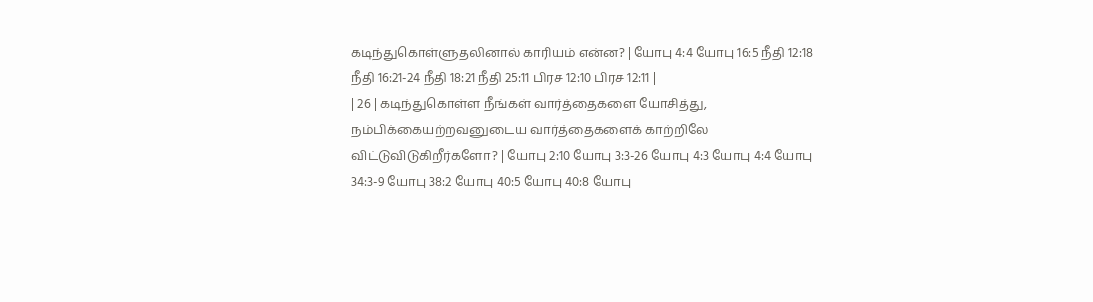கடிந்துகொள்ளுதலினால் காரியம் என்ன? | யோபு 4:4 யோபு 16:5 நீதி 12:18 நீதி 16:21-24 நீதி 18:21 நீதி 25:11 பிரச 12:10 பிரச 12:11 |
| 26 | கடிந்துகொள்ள நீங்கள் வார்த்தைகளை யோசித்து, நம்பிக்கையற்றவனுடைய வார்த்தைகளைக் காற்றிலே விட்டுவிடுகிறீர்களோ? | யோபு 2:10 யோபு 3:3-26 யோபு 4:3 யோபு 4:4 யோபு 34:3-9 யோபு 38:2 யோபு 40:5 யோபு 40:8 யோபு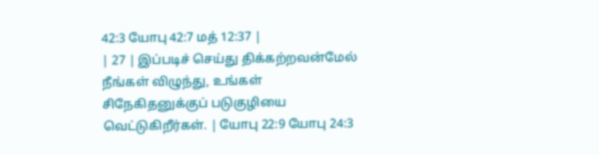42:3 யோபு 42:7 மத் 12:37 |
| 27 | இப்படிச் செய்து திக்கற்றவன்மேல் நீங்கள் விழுந்து, உங்கள் சிநேகிதனுக்குப் படுகுழியை வெட்டுகிறீர்கள். | யோபு 22:9 யோபு 24:3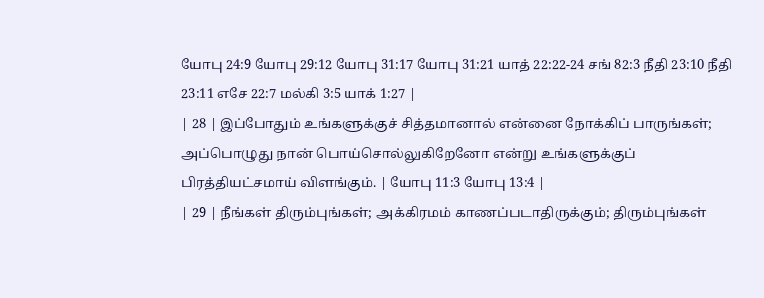யோபு 24:9 யோபு 29:12 யோபு 31:17 யோபு 31:21 யாத் 22:22-24 சங் 82:3 நீதி 23:10 நீதி 23:11 எசே 22:7 மல்கி 3:5 யாக் 1:27 |
| 28 | இப்போதும் உங்களுக்குச் சித்தமானால் என்னை நோக்கிப் பாருங்கள்; அப்பொழுது நான் பொய்சொல்லுகிறேனோ என்று உங்களுக்குப் பிரத்தியட்சமாய் விளங்கும். | யோபு 11:3 யோபு 13:4 |
| 29 | நீங்கள் திரும்புங்கள்; அக்கிரமம் காணப்படாதிருக்கும்; திரும்புங்கள்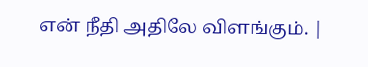என் நீதி அதிலே விளங்கும். |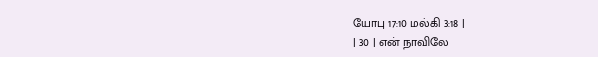யோபு 17:10 மல்கி 3:18 |
| 30 | என் நாவிலே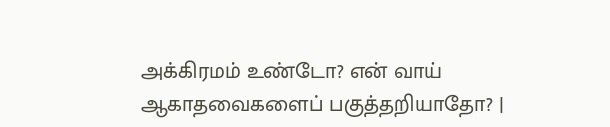அக்கிரமம் உண்டோ? என் வாய் ஆகாதவைகளைப் பகுத்தறியாதோ? |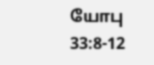யோபு 33:8-12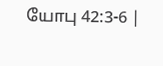யோபு 42:3-6 |